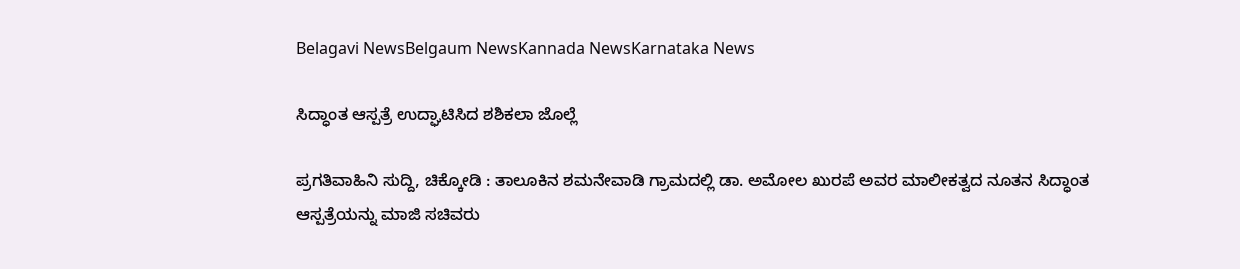Belagavi NewsBelgaum NewsKannada NewsKarnataka News

ಸಿದ್ಧಾಂತ ಆಸ್ಪತ್ರೆ ಉದ್ಘಾಟಿಸಿದ ಶಶಿಕಲಾ ಜೊಲ್ಲೆ

ಪ್ರಗತಿವಾಹಿನಿ ಸುದ್ದಿ, ಚಿಕ್ಕೋಡಿ : ತಾಲೂಕಿನ ಶಮನೇವಾಡಿ ಗ್ರಾಮದಲ್ಲಿ ಡಾ. ಅಮೋಲ ಖುರಪೆ ಅವರ ಮಾಲೀಕತ್ವದ ನೂತನ ಸಿದ್ಧಾಂತ ಆಸ್ಪತ್ರೆಯನ್ನು ಮಾಜಿ ಸಚಿವರು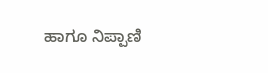ಹಾಗೂ ನಿಪ್ಪಾಣಿ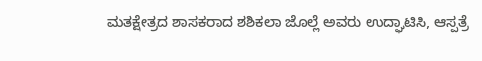ಮತಕ್ಷೇತ್ರದ ಶಾಸಕರಾದ ಶಶಿಕಲಾ ಜೊಲ್ಲೆ ಅವರು ಉದ್ಘಾಟಿಸಿ, ಆಸ್ಪತ್ರೆ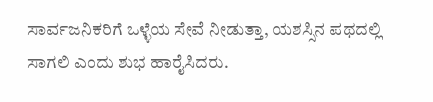ಸಾರ್ವಜನಿಕರಿಗೆ ಒಳ್ಳೆಯ ಸೇವೆ ನೀಡುತ್ತಾ, ಯಶಸ್ಸಿನ ಪಥದಲ್ಲಿ ಸಾಗಲಿ ಎಂದು ಶುಭ ಹಾರೈಸಿದರು.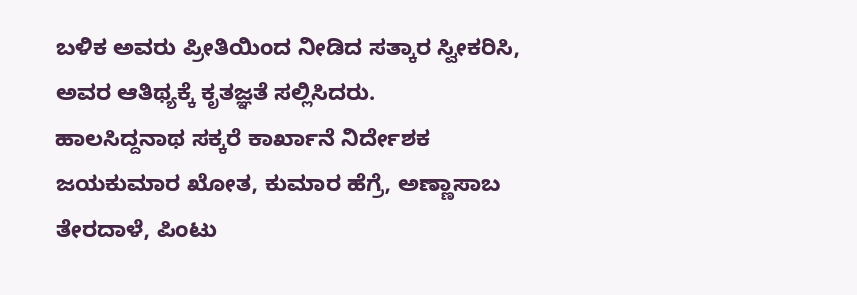ಬಳಿಕ ಅವರು ಪ್ರೀತಿಯಿಂದ ನೀಡಿದ ಸತ್ಕಾರ ಸ್ವೀಕರಿಸಿ, ಅವರ ಆತಿಥ್ಯಕ್ಕೆ ಕೃತಜ್ಞತೆ ಸಲ್ಲಿಸಿದರು.
ಹಾಲಸಿದ್ದನಾಥ ಸಕ್ಕರೆ ಕಾರ್ಖಾನೆ ನಿರ್ದೇಶಕ ಜಯಕುಮಾರ ಖೋತ, ಕುಮಾರ ಹೆಗ್ರೆ, ಅಣ್ಣಾಸಾಬ ತೇರದಾಳೆ, ಪಿಂಟು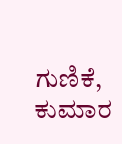ಗುಣಿಕೆ, ಕುಮಾರ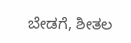ಬೇಡಗೆ, ಶೀತಲ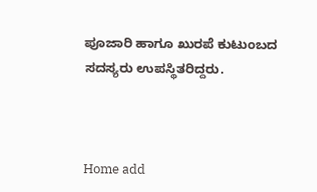ಪೂಜಾರಿ ಹಾಗೂ ಖುರಪೆ ಕುಟುಂಬದ ಸದಸ್ಯರು ಉಪಸ್ಥಿತರಿದ್ದರು.



Home add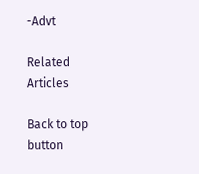-Advt

Related Articles

Back to top button